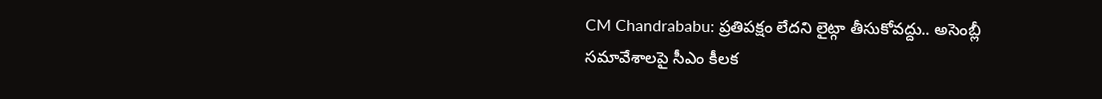CM Chandrababu: ప్రతిపక్షం లేదని లైట్గా తీసుకోవద్దు.. అసెంబ్లీ సమావేశాలపై సీఎం కీలక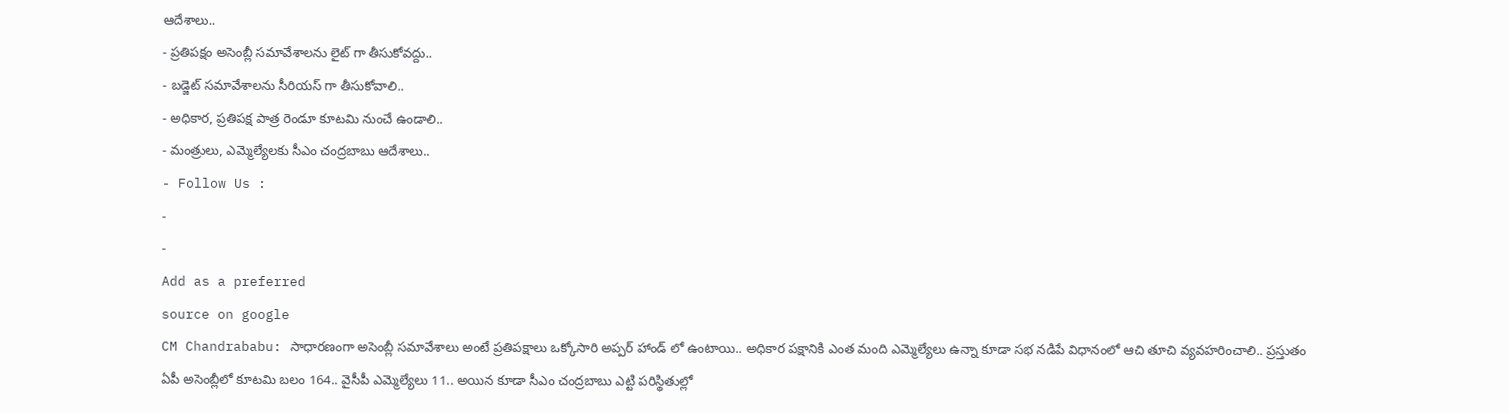ఆదేశాలు..
- ప్రతిపక్షం అసెంబ్లీ సమావేశాలను లైట్ గా తీసుకోవద్దు..
- బడ్జెట్ సమావేశాలను సీరియస్ గా తీసుకోవాలి..
- అధికార, ప్రతిపక్ష పాత్ర రెండూ కూటమి నుంచే ఉండాలి..
- మంత్రులు, ఎమ్మెల్యేలకు సీఎం చంద్రబాబు ఆదేశాలు..
- Follow Us :
-
-
Add as a preferred
source on google
CM Chandrababu: సాధారణంగా అసెంబ్లీ సమావేశాలు అంటే ప్రతిపక్షాలు ఒక్కోసారి అప్పర్ హాండ్ లో ఉంటాయి.. అధికార పక్షానికి ఎంత మంది ఎమ్మెల్యేలు ఉన్నా కూడా సభ నడిపే విధానంలో ఆచి తూచి వ్యవహరించాలి.. ప్రస్తుతం ఏపీ అసెంబ్లీలో కూటమి బలం 164.. వైసీపీ ఎమ్మెల్యేలు 11.. అయిన కూడా సీఎం చంద్రబాబు ఎట్టి పరిస్థితుల్లో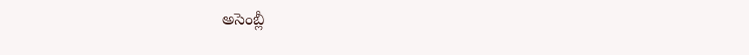అసెంబ్లీ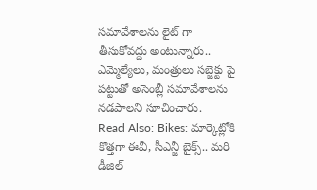సమావేశాలను లైట్ గా తీసుకోవద్దు అంటున్నారు.. ఎమ్మెల్యేలు, మంత్రులు సబ్జెక్టు పై పట్టుతో అసెంబ్లీ సమావేశాలను నడపాలని సూచించారు.
Read Also: Bikes: మార్కెట్లోకి కొత్తగా ఈవీ, సీఎన్జీ బైక్స్.. మరి డీజిల్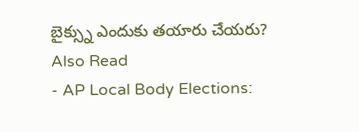బైక్స్ను ఎందుకు తయారు చేయరు?
Also Read
- AP Local Body Elections: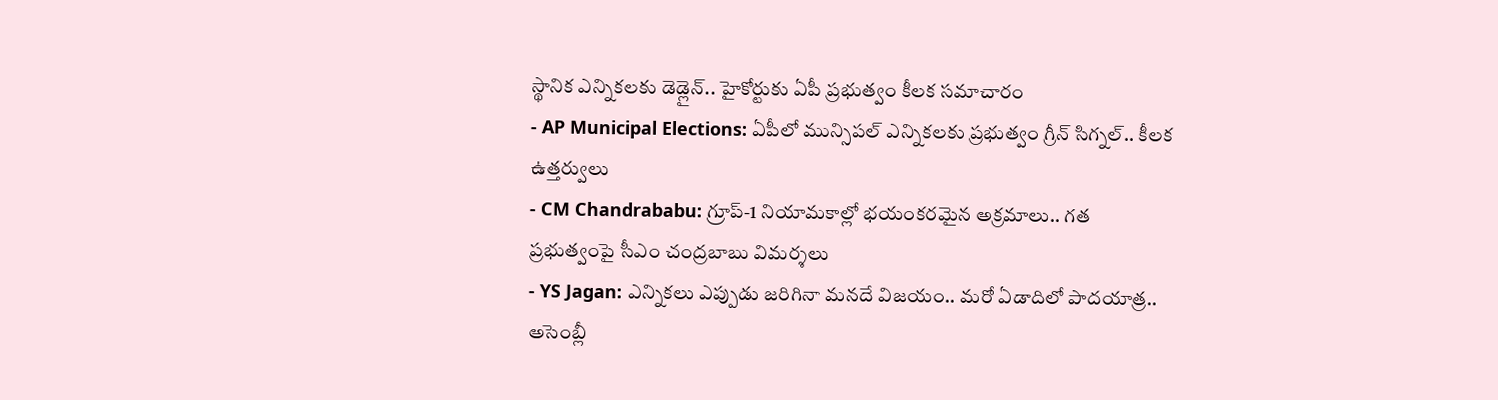స్థానిక ఎన్నికలకు డెడ్లైన్.. హైకోర్టుకు ఏపీ ప్రభుత్వం కీలక సమాచారం
- AP Municipal Elections: ఏపీలో మున్సిపల్ ఎన్నికలకు ప్రభుత్వం గ్రీన్ సిగ్నల్.. కీలక ఉత్తర్వులు
- CM Chandrababu: గ్రూప్-1 నియామకాల్లో భయంకరమైన అక్రమాలు.. గత ప్రభుత్వంపై సీఎం చంద్రబాబు విమర్శలు
- YS Jagan: ఎన్నికలు ఎప్పుడు జరిగినా మనదే విజయం.. మరో ఏడాదిలో పాదయాత్ర..
అసెంబ్లీ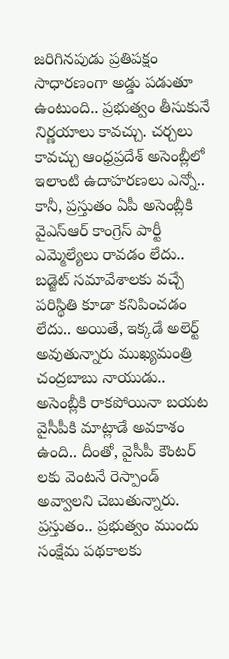జరిగినపుడు ప్రతిపక్షం సాధారణంగా అడ్డు పడుతూ ఉంటుంది.. ప్రభుత్వం తీసుకునే నిర్ణయాలు కావచ్చు. చర్చలు కావచ్చు ఆంధ్రప్రదేశ్ అసెంబ్లీలో ఇలాంటి ఉదాహరణలు ఎన్నో.. కానీ, ప్రస్తుతం ఏపీ అసెంబ్లీకి వైఎస్ఆర్ కాంగ్రెస్ పార్టీ ఎమ్మెల్యేలు రావడం లేదు.. బడ్జెట్ సమావేశాలకు వచ్చే పరిస్థితి కూడా కనిపించడం లేదు.. అయితే, ఇక్కడే అలెర్ట్ అవుతున్నారు ముఖ్యమంత్రి చంద్రబాబు నాయుడు.. అసెంబ్లీకి రాకపోయినా బయట వైసీపీకి మాట్లాడే అవకాశం ఉంది.. దీంతో, వైసీపీ కౌంటర్ లకు వెంటనే రెస్పాండ్ అవ్వాలని చెబుతున్నారు. ప్రస్తుతం.. ప్రభుత్వం ముందు సంక్షేమ పథకాలకు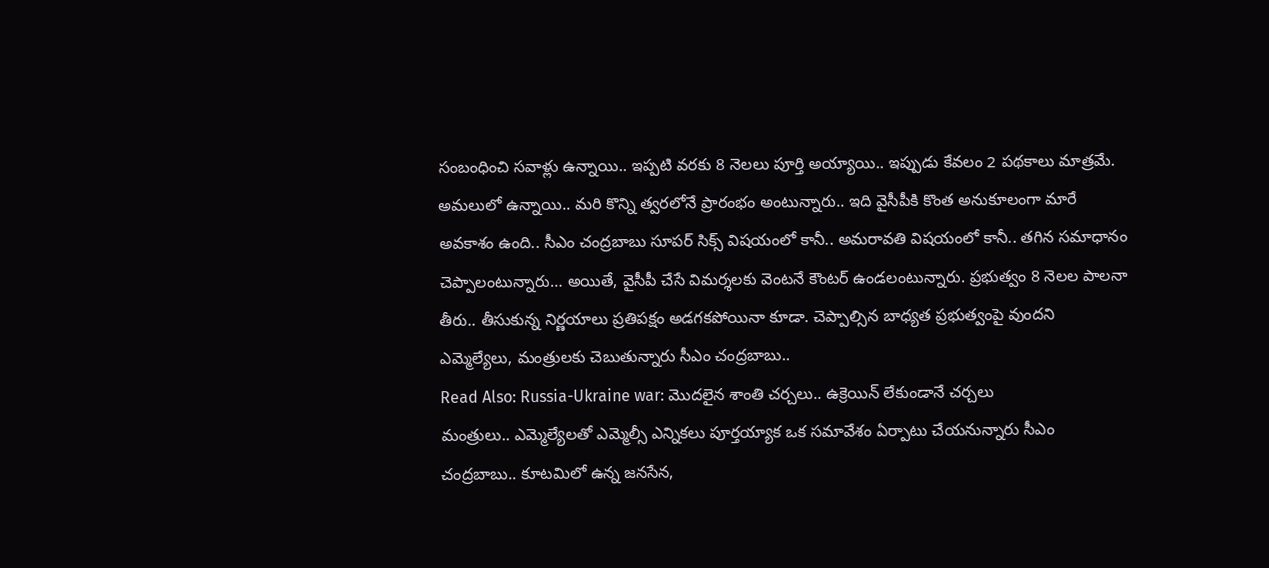సంబంధించి సవాళ్లు ఉన్నాయి.. ఇప్పటి వరకు 8 నెలలు పూర్తి అయ్యాయి.. ఇప్పుడు కేవలం 2 పథకాలు మాత్రమే. అమలులో ఉన్నాయి.. మరి కొన్ని త్వరలోనే ప్రారంభం అంటున్నారు.. ఇది వైసీపీకి కొంత అనుకూలంగా మారే అవకాశం ఉంది.. సీఎం చంద్రబాబు సూపర్ సిక్స్ విషయంలో కానీ.. అమరావతి విషయంలో కానీ.. తగిన సమాధానం చెప్పాలంటున్నారు… అయితే, వైసీపీ చేసే విమర్శలకు వెంటనే కౌంటర్ ఉండలంటున్నారు. ప్రభుత్వం 8 నెలల పాలనా తీరు.. తీసుకున్న నిర్ణయాలు ప్రతిపక్షం అడగకపోయినా కూడా. చెప్పాల్సిన బాధ్యత ప్రభుత్వంపై వుందని ఎమ్మెల్యేలు, మంత్రులకు చెబుతున్నారు సీఎం చంద్రబాబు..
Read Also: Russia-Ukraine war: మొదలైన శాంతి చర్చలు.. ఉక్రెయిన్ లేకుండానే చర్చలు
మంత్రులు.. ఎమ్మెల్యేలతో ఎమ్మెల్సీ ఎన్నికలు పూర్తయ్యాక ఒక సమావేశం ఏర్పాటు చేయనున్నారు సీఎం చంద్రబాబు.. కూటమిలో ఉన్న జనసేన,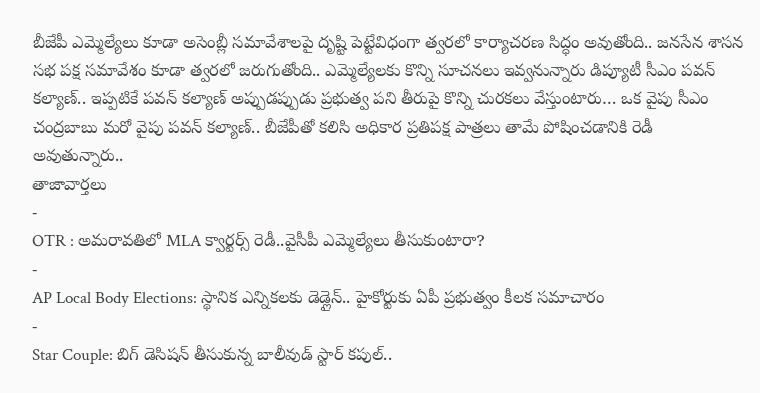బీజేపీ ఎమ్మెల్యేలు కూడా అసెంబ్లీ సమావేశాలపై దృష్టి పెట్టేవిధంగా త్వరలో కార్యాచరణ సిద్ధం అవుతోంది.. జనసేన శాసన సభ పక్ష సమావేశం కూడా త్వరలో జరుగుతోంది.. ఎమ్మెల్యేలకు కొన్ని సూచనలు ఇవ్వనున్నారు డిప్యూటీ సీఎం పవన్ కల్యాణ్.. ఇప్పటికే పవన్ కల్యాణ్ అప్పుడప్పుడు ప్రభుత్వ పని తీరుపై కొన్ని చురకలు వేస్తుంటారు… ఒక వైపు సీఎం చంద్రబాబు మరో వైపు పవన్ కల్యాణ్.. బీజేపీతో కలిసి అధికార ప్రతిపక్ష పాత్రలు తామే పోషించడానికి రెడీ అవుతున్నారు..
తాజావార్తలు
-
OTR : అమరావతిలో MLA క్వార్టర్స్ రెడీ..వైసీపీ ఎమ్మెల్యేలు తీసుకుంటారా?
-
AP Local Body Elections: స్థానిక ఎన్నికలకు డెడ్లైన్.. హైకోర్టుకు ఏపీ ప్రభుత్వం కీలక సమాచారం
-
Star Couple: బిగ్ డెసిషన్ తీసుకున్న బాలీవుడ్ స్టార్ కపుల్..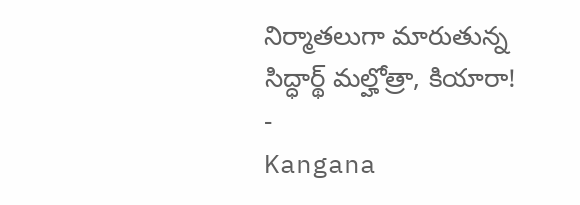నిర్మాతలుగా మారుతున్న సిద్ధార్థ్ మల్హోత్రా, కియారా!
-
Kangana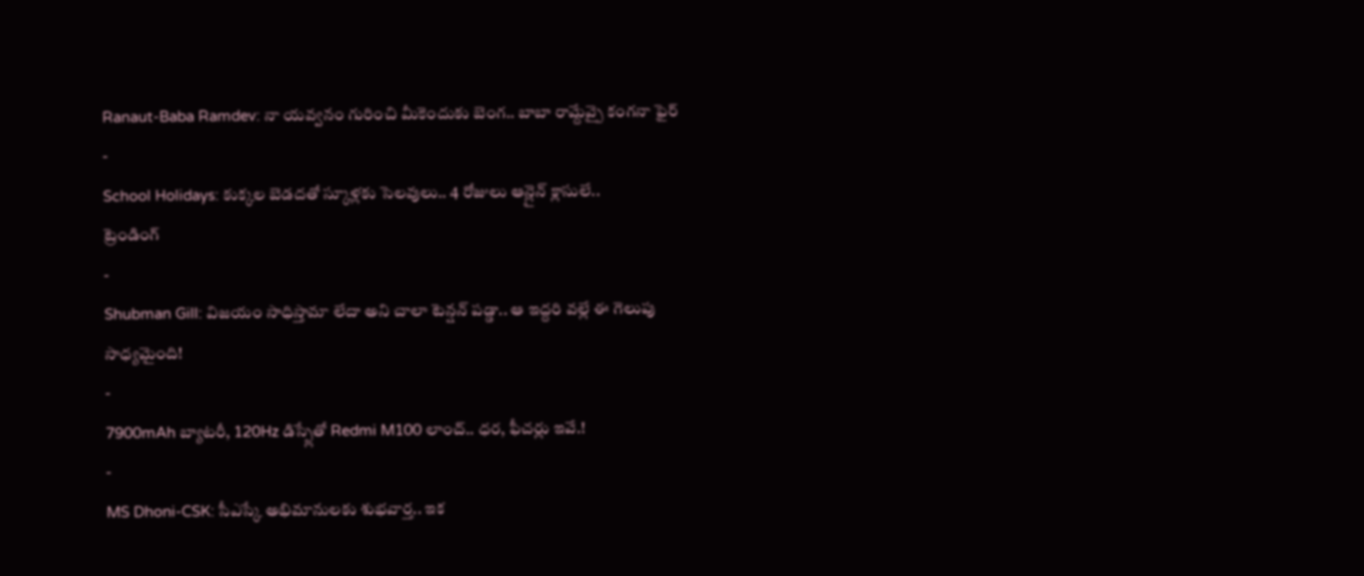Ranaut-Baba Ramdev: నా యవ్వనం గురించి మీకెందుకు బెంగ.. బాబా రామ్దేవ్పై కంగనా ఫైర్
-
School Holidays: కుక్కల బెడదతో స్కూళ్లకు సెలవులు.. 4 రోజులు ఆన్లైన్ క్లాసులే..
ట్రెండింగ్
-
Shubman Gill: విజయం సాధిస్తామా లేదా అని చాలా టెన్షన్ పడ్డా.. ఆ ఇద్దరి వల్లే ఈ గెలుపు సాధ్యమైంది!
-
7900mAh బ్యాటరీ, 120Hz డిస్ప్లేతో Redmi M100 లాంచ్.. ధర, ఫీచర్లు ఇవే.!
-
MS Dhoni-CSK: సీఎస్కే అభిమానులకు శుభవార్త.. ఇక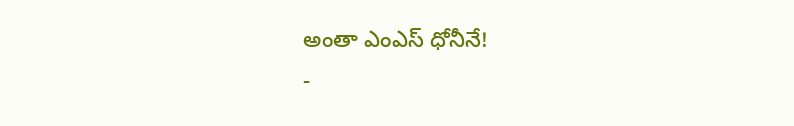అంతా ఎంఎస్ ధోనీనే!
-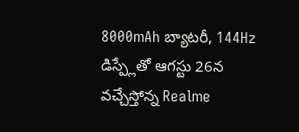8000mAh బ్యాటరీ, 144Hz డిస్ప్లేతో ఆగస్టు 26న వచ్చేస్తోన్న Realme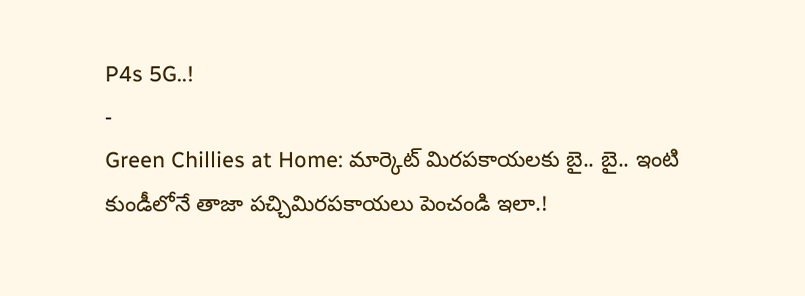P4s 5G..!
-
Green Chillies at Home: మార్కెట్ మిరపకాయలకు బై.. బై.. ఇంటి కుండీలోనే తాజా పచ్చిమిరపకాయలు పెంచండి ఇలా.!